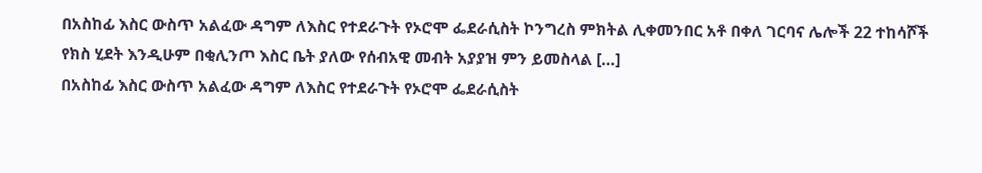በአስከፊ እስር ውስጥ አልፈው ዳግም ለእስር የተደራጉት የኦሮሞ ፌደራሲስት ኮንግረስ ምክትል ሊቀመንበር አቶ በቀለ ገርባና ሌሎች 22 ተከሳሾች የክስ ሂደት እንዲሁም በቂሊንጦ እስር ቤት ያለው የሰብአዊ መብት አያያዝ ምን ይመስላል […]
በአስከፊ እስር ውስጥ አልፈው ዳግም ለእስር የተደራጉት የኦሮሞ ፌደራሲስት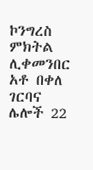ኮንግረስ ምክትል ሊቀመንበር አቶ በቀለ ገርባና ሌሎች 22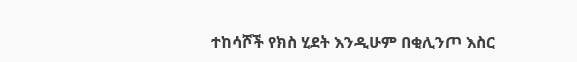ተከሳሾች የክስ ሂደት እንዲሁም በቂሊንጦ እስር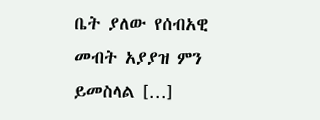ቤት ያለው የሰብአዊ መብት አያያዝ ምን ይመስላል […]